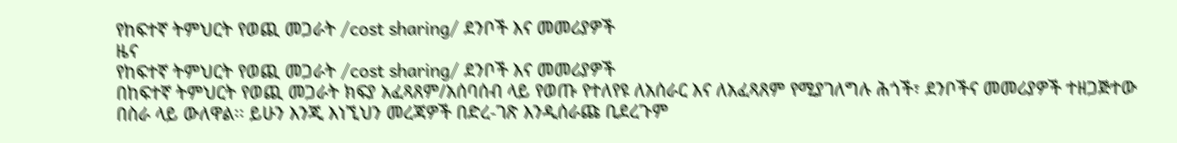የከፍተኛ ትምህርት የወጪ መጋራት /cost sharing/ ደንቦች እና መመሪያዎች
ዜና
የከፍተኛ ትምህርት የወጪ መጋራት /cost sharing/ ደንቦች እና መመሪያዎች
በከፍተኛ ትምህርት የወጪ መጋራት ክፍያ አፈጻጸም/አሰባሰብ ላይ የወጡ የተለየዩ ለአሰራር እና ለአፈጻጸም የሚያገለግሉ ሕጎች፣ ደንቦችና መመሪያዎች ተዘጋጅተው በስራ ላይ ውለዋል፡፡ ይሁን እንጂ እነኚህን መረጃዎች በድረ-ገጽ እንዲሰራጩ ቢደረጉም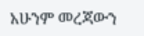አሁንም መረጃውን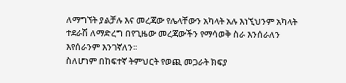ለማግኘት ያልቻሉ እና መረጃው የሌላቸውን አካላት አሉ እነኚህንም አካላት ተደራሽ ለማድረግ በየጊዜው መረጃውችን የማሳወቅ ስራ እንሰራለን እየሰራንም እንገኛለን፡፡
ስለሆነም በከፍተኛ ትምህርት የወጪ መጋራት ክፍያ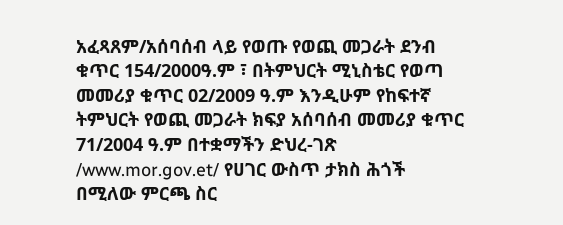አፈጻጸም/አሰባሰብ ላይ የወጡ የወጪ መጋራት ደንብ ቁጥር 154/2000ዓ.ም ፣ በትምህርት ሚኒስቴር የወጣ መመሪያ ቁጥር 02/2009 ዓ.ም እንዲሁም የከፍተኛ ትምህርት የወጪ መጋራት ክፍያ አሰባሰብ መመሪያ ቁጥር 71/2004 ዓ.ም በተቋማችን ድህረ-ገጽ /www.mor.gov.et/ የሀገር ውስጥ ታክስ ሕጎች በሚለው ምርጫ ስር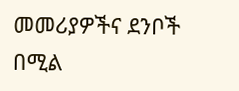መመሪያዎችና ደንቦች በሚል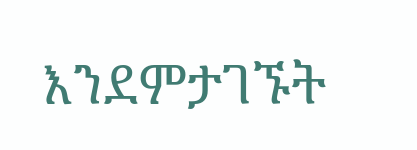እንደምታገኙት